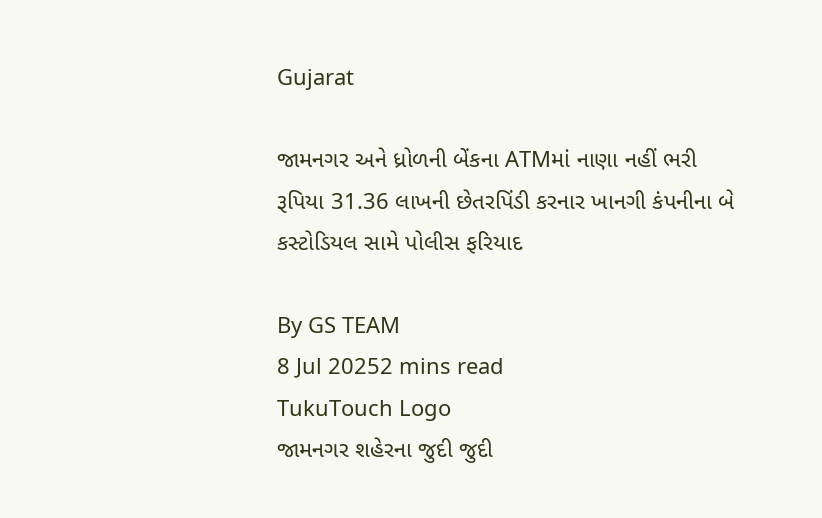Gujarat

જામનગર અને ધ્રોળની બેંકના ATMમાં નાણા નહીં ભરી રૂપિયા 31.36 લાખની છેતરપિંડી કરનાર ખાનગી કંપનીના બે કસ્ટોડિયલ સામે પોલીસ ફરિયાદ

By GS TEAM
8 Jul 20252 mins read
TukuTouch Logo
જામનગર શહેરના જુદી જુદી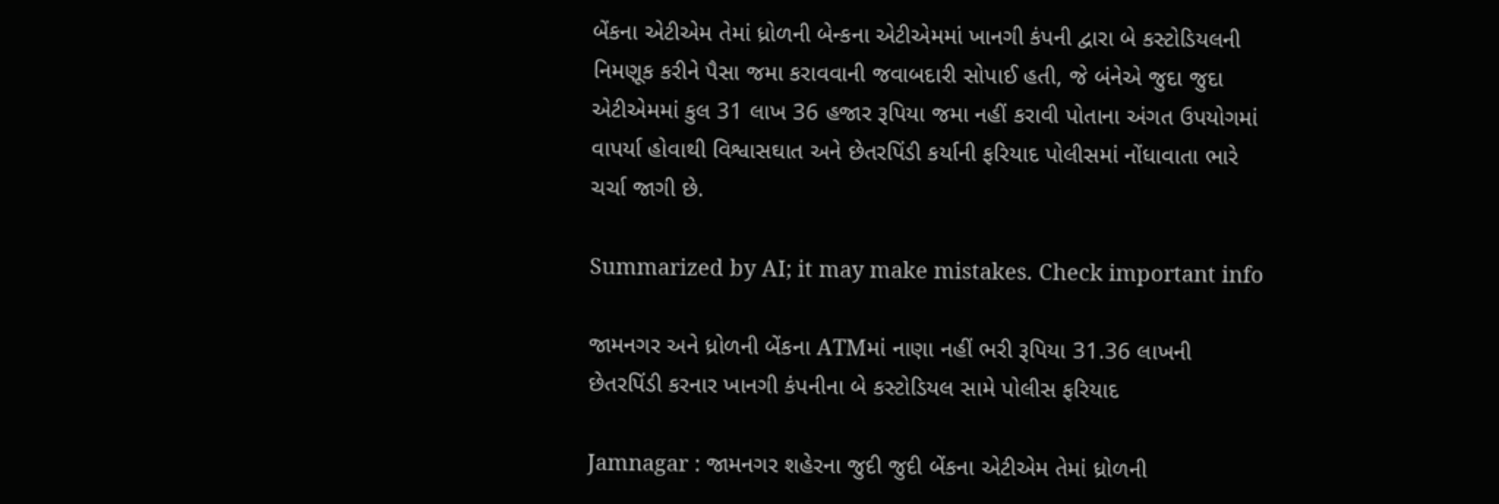બેંકના એટીએમ તેમાં ધ્રોળની બેન્કના એટીએમમાં ખાનગી કંપની દ્વારા બે કસ્ટોડિયલની નિમણૂક કરીને પૈસા જમા કરાવવાની જવાબદારી સોપાઈ હતી, જે બંનેએ જુદા જુદા એટીએમમાં કુલ 31 લાખ 36 હજાર રૂપિયા જમા નહીં કરાવી પોતાના અંગત ઉપયોગમાં વાપર્યા હોવાથી વિશ્વાસઘાત અને છેતરપિંડી કર્યાની ફરિયાદ પોલીસમાં નોંધાવાતા ભારે ચર્ચા જાગી છે.

Summarized by AI; it may make mistakes. Check important info

જામનગર અને ધ્રોળની બેંકના ATMમાં નાણા નહીં ભરી રૂપિયા 31.36 લાખની છેતરપિંડી કરનાર ખાનગી કંપનીના બે કસ્ટોડિયલ સામે પોલીસ ફરિયાદ

Jamnagar : જામનગર શહેરના જુદી જુદી બેંકના એટીએમ તેમાં ધ્રોળની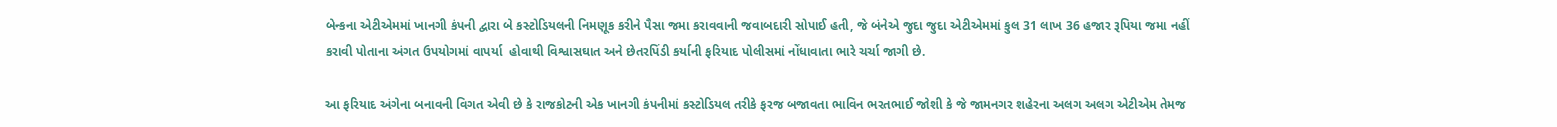બેન્કના એટીએમમાં ખાનગી કંપની દ્વારા બે કસ્ટોડિયલની નિમણૂક કરીને પૈસા જમા કરાવવાની જવાબદારી સોપાઈ હતી, જે બંનેએ જુદા જુદા એટીએમમાં કુલ 31 લાખ 36 હજાર રૂપિયા જમા નહીં કરાવી પોતાના અંગત ઉપયોગમાં વાપર્યા  હોવાથી વિશ્વાસઘાત અને છેતરપિંડી કર્યાની ફરિયાદ પોલીસમાં નોંધાવાતા ભારે ચર્ચા જાગી છે.

આ ફરિયાદ અંગેના બનાવની વિગત એવી છે કે રાજકોટની એક ખાનગી કંપનીમાં કસ્ટોડિયલ તરીકે ફરજ બજાવતા ભાવિન ભરતભાઈ જોશી કે જે જામનગર શહેરના અલગ અલગ એટીએમ તેમજ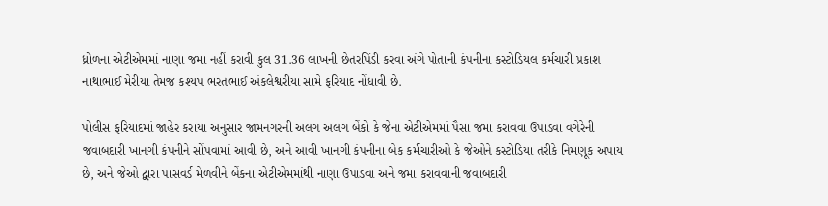ધ્રોળના એટીએમમાં નાણા જમા નહીં કરાવી કુલ 31.36 લાખની છેતરપિંડી કરવા અંગે પોતાની કંપનીના કસ્ટોડિયલ કર્મચારી પ્રકાશ નાથાભાઈ મેરીયા તેમજ કશ્યપ ભરતભાઈ અંકલેશ્વરીયા સામે ફરિયાદ નોંધાવી છે.

પોલીસ ફરિયાદમાં જાહેર કરાયા અનુસાર જામનગરની અલગ અલગ બેંકો કે જેના એટીએમમાં પૈસા જમા કરાવવા ઉપાડવા વગેરેની જવાબદારી ખાનગી કંપનીને સોંપવામાં આવી છે, અને આવી ખાનગી કંપનીના બેક કર્મચારીઓ કે જેઓને કસ્ટોડિયા તરીકે નિમણૂક અપાય છે, અને જેઓ દ્વારા પાસવર્ડ મેળવીને બેંકના એટીએમમાંથી નાણા ઉપાડવા અને જમા કરાવવાની જવાબદારી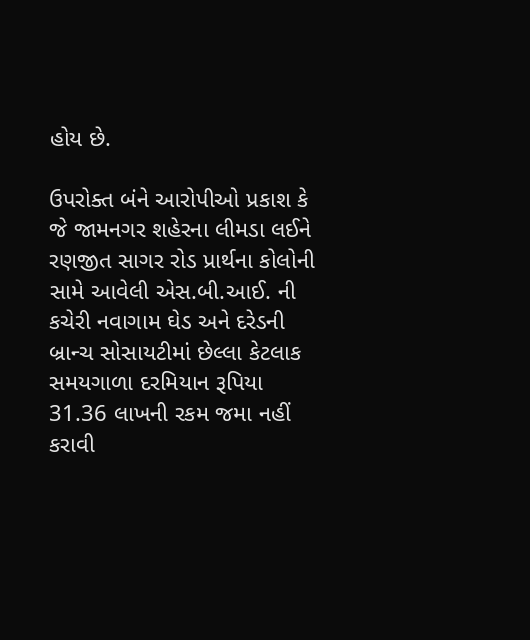હોય છે.

ઉપરોક્ત બંને આરોપીઓ પ્રકાશ કે જે જામનગર શહેરના લીમડા લઈને રણજીત સાગર રોડ પ્રાર્થના કોલોની સામે આવેલી એસ.બી.આઈ. ની કચેરી નવાગામ ઘેડ અને દરેડની બ્રાન્ચ સોસાયટીમાં છેલ્લા કેટલાક સમયગાળા દરમિયાન રૂપિયા 31.36 લાખની રકમ જમા નહીં કરાવી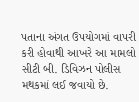પતાના અંગત ઉપયોગમાં વાપરી કરી હોવાથી આખરે આ મામલો સીટી બી. ડિવિઝન પોલીસ મથકમાં લઈ જવાયો છે.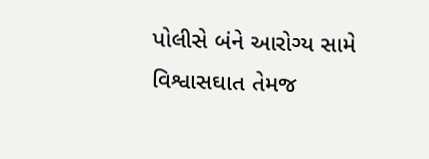પોલીસે બંને આરોગ્ય સામે વિશ્વાસઘાત તેમજ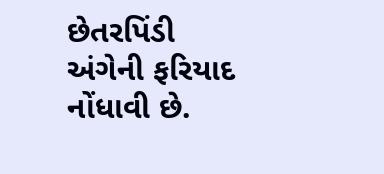છેતરપિંડી અંગેની ફરિયાદ નોંધાવી છે.